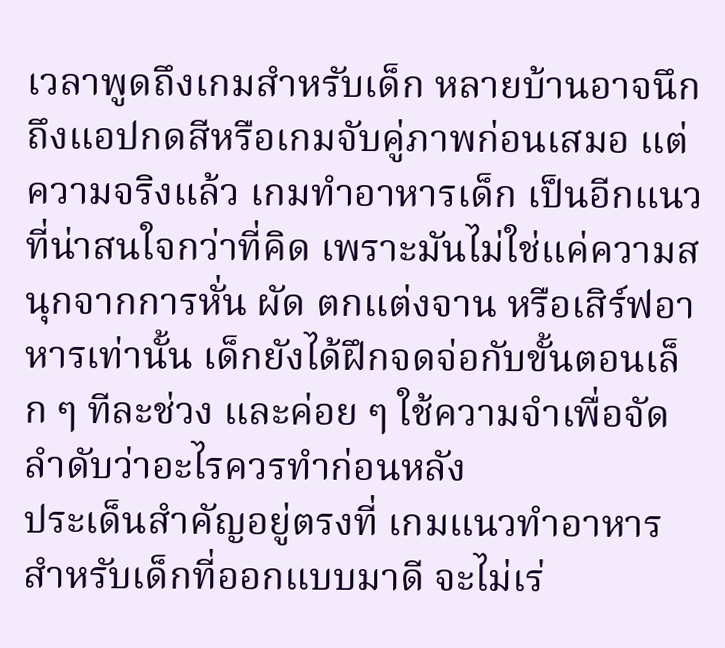เวลาพูดถึงเกมสำหรับเด็ก หลายบ้านอาจนึกถึงแอปกดสีหรือเกมจับคู่ภาพก่อนเสมอ แต่ความจริงแล้ว เกมทำอาหารเด็ก เป็นอีกแนวที่น่าสนใจกว่าที่คิด เพราะมันไม่ใช่แค่ความสนุกจากการหั่น ผัด ตกแต่งจาน หรือเสิร์ฟอาหารเท่านั้น เด็กยังได้ฝึกจดจ่อกับขั้นตอนเล็ก ๆ ทีละช่วง และค่อย ๆ ใช้ความจำเพื่อจัดลำดับว่าอะไรควรทำก่อนหลัง
ประเด็นสำคัญอยู่ตรงที่ เกมแนวทำอาหารสำหรับเด็กที่ออกแบบมาดี จะไม่เร่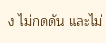ง ไม่กดดัน และไม่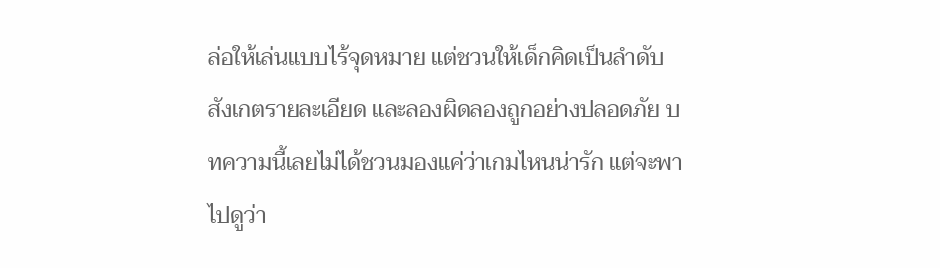ล่อให้เล่นแบบไร้จุดหมาย แต่ชวนให้เด็กคิดเป็นลำดับ สังเกตรายละเอียด และลองผิดลองถูกอย่างปลอดภัย บทความนี้เลยไม่ได้ชวนมองแค่ว่าเกมไหนน่ารัก แต่จะพาไปดูว่า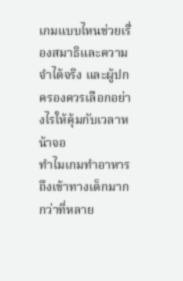เกมแบบไหนช่วยเรื่องสมาธิและความจำได้จริง และผู้ปกครองควรเลือกอย่างไรให้คุ้มกับเวลาหน้าจอ
ทำไมเกมทำอาหารถึงเข้าทางเด็กมากกว่าที่หลาย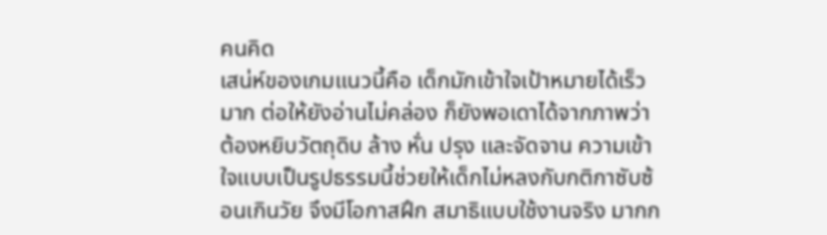คนคิด
เสน่ห์ของเกมแนวนี้คือ เด็กมักเข้าใจเป้าหมายได้เร็วมาก ต่อให้ยังอ่านไม่คล่อง ก็ยังพอเดาได้จากภาพว่า ต้องหยิบวัตถุดิบ ล้าง หั่น ปรุง และจัดจาน ความเข้าใจแบบเป็นรูปธรรมนี้ช่วยให้เด็กไม่หลงกับกติกาซับซ้อนเกินวัย จึงมีโอกาสฝึก สมาธิแบบใช้งานจริง มากก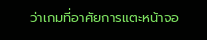ว่าเกมที่อาศัยการแตะหน้าจอ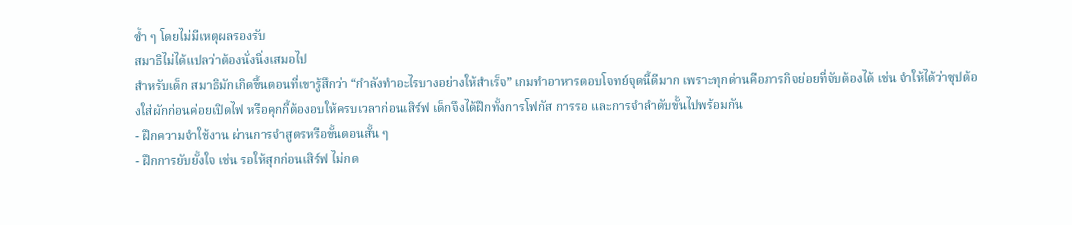ซ้ำ ๆ โดยไม่มีเหตุผลรองรับ
สมาธิไม่ได้แปลว่าต้องนั่งนิ่งเสมอไป
สำหรับเด็ก สมาธิมักเกิดขึ้นตอนที่เขารู้สึกว่า “กำลังทำอะไรบางอย่างให้สำเร็จ” เกมทำอาหารตอบโจทย์จุดนี้ดีมาก เพราะทุกด่านคือภารกิจย่อยที่จับต้องได้ เช่น จำให้ได้ว่าซุปต้องใส่ผักก่อนค่อยเปิดไฟ หรือคุกกี้ต้องอบให้ครบเวลาก่อนเสิร์ฟ เด็กจึงได้ฝึกทั้งการโฟกัส การรอ และการจำลำดับขั้นไปพร้อมกัน
- ฝึกความจำใช้งาน ผ่านการจำสูตรหรือขั้นตอนสั้น ๆ
- ฝึกการยับยั้งใจ เช่น รอให้สุกก่อนเสิร์ฟ ไม่กด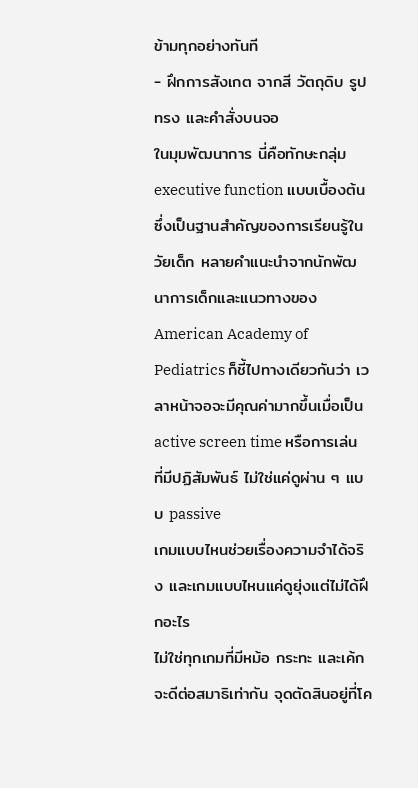ข้ามทุกอย่างทันที
- ฝึกการสังเกต จากสี วัตถุดิบ รูปทรง และคำสั่งบนจอ
ในมุมพัฒนาการ นี่คือทักษะกลุ่ม executive function แบบเบื้องต้น ซึ่งเป็นฐานสำคัญของการเรียนรู้ในวัยเด็ก หลายคำแนะนำจากนักพัฒนาการเด็กและแนวทางของ American Academy of Pediatrics ก็ชี้ไปทางเดียวกันว่า เวลาหน้าจอจะมีคุณค่ามากขึ้นเมื่อเป็น active screen time หรือการเล่นที่มีปฏิสัมพันธ์ ไม่ใช่แค่ดูผ่าน ๆ แบบ passive
เกมแบบไหนช่วยเรื่องความจำได้จริง และเกมแบบไหนแค่ดูยุ่งแต่ไม่ได้ฝึกอะไร
ไม่ใช่ทุกเกมที่มีหม้อ กระทะ และเค้กจะดีต่อสมาธิเท่ากัน จุดตัดสินอยู่ที่โค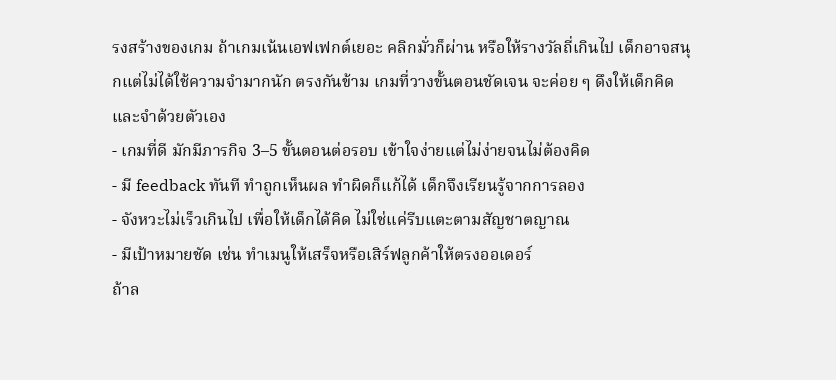รงสร้างของเกม ถ้าเกมเน้นเอฟเฟกต์เยอะ คลิกมั่วก็ผ่าน หรือให้รางวัลถี่เกินไป เด็กอาจสนุกแต่ไม่ได้ใช้ความจำมากนัก ตรงกันข้าม เกมที่วางขั้นตอนชัดเจน จะค่อย ๆ ดึงให้เด็กคิดและจำด้วยตัวเอง
- เกมที่ดี มักมีภารกิจ 3–5 ขั้นตอนต่อรอบ เข้าใจง่ายแต่ไม่ง่ายจนไม่ต้องคิด
- มี feedback ทันที ทำถูกเห็นผล ทำผิดก็แก้ได้ เด็กจึงเรียนรู้จากการลอง
- จังหวะไม่เร็วเกินไป เพื่อให้เด็กได้คิด ไม่ใช่แค่รีบแตะตามสัญชาตญาณ
- มีเป้าหมายชัด เช่น ทำเมนูให้เสร็จหรือเสิร์ฟลูกค้าให้ตรงออเดอร์
ถ้าล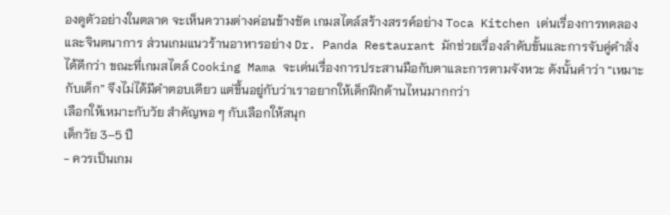องดูตัวอย่างในตลาด จะเห็นความต่างค่อนข้างชัด เกมสไตล์สร้างสรรค์อย่าง Toca Kitchen เด่นเรื่องการทดลองและจินตนาการ ส่วนเกมแนวร้านอาหารอย่าง Dr. Panda Restaurant มักช่วยเรื่องลำดับขั้นและการจับคู่คำสั่งได้ดีกว่า ขณะที่เกมสไตล์ Cooking Mama จะเด่นเรื่องการประสานมือกับตาและการตามจังหวะ ดังนั้นคำว่า “เหมาะกับเด็ก” จึงไม่ได้มีคำตอบเดียว แต่ขึ้นอยู่กับว่าเราอยากให้เด็กฝึกด้านไหนมากกว่า
เลือกให้เหมาะกับวัย สำคัญพอ ๆ กับเลือกให้สนุก
เด็กวัย 3–5 ปี
- ควรเป็นเกม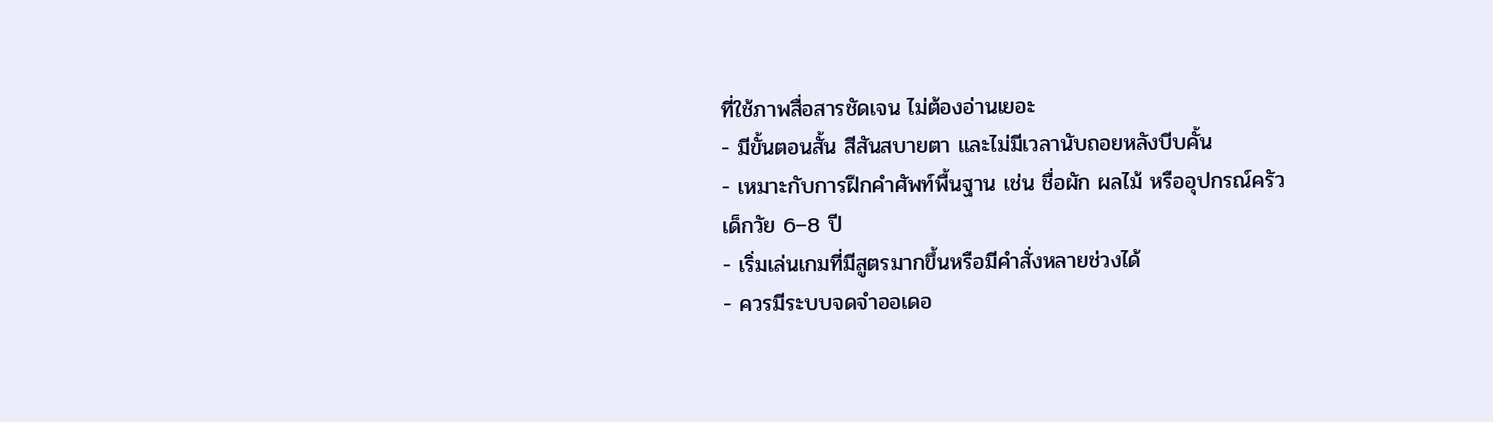ที่ใช้ภาพสื่อสารชัดเจน ไม่ต้องอ่านเยอะ
- มีขั้นตอนสั้น สีสันสบายตา และไม่มีเวลานับถอยหลังบีบคั้น
- เหมาะกับการฝึกคำศัพท์พื้นฐาน เช่น ชื่อผัก ผลไม้ หรืออุปกรณ์ครัว
เด็กวัย 6–8 ปี
- เริ่มเล่นเกมที่มีสูตรมากขึ้นหรือมีคำสั่งหลายช่วงได้
- ควรมีระบบจดจำออเดอ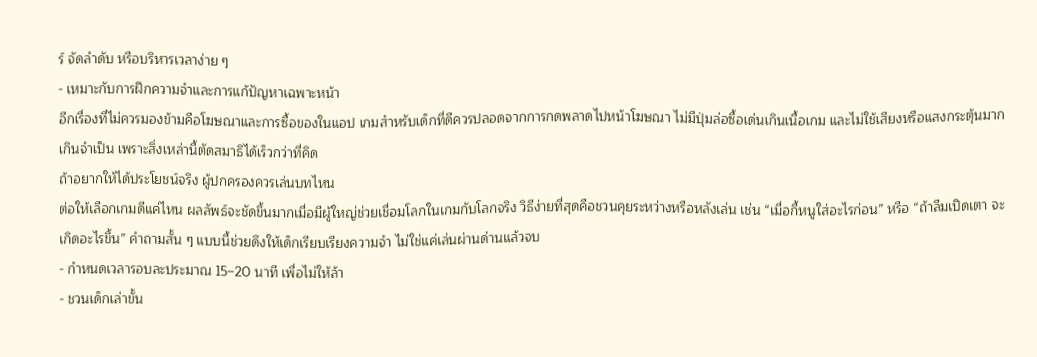ร์ จัดลำดับ หรือบริหารเวลาง่าย ๆ
- เหมาะกับการฝึกความจำและการแก้ปัญหาเฉพาะหน้า
อีกเรื่องที่ไม่ควรมองข้ามคือโฆษณาและการซื้อของในแอป เกมสำหรับเด็กที่ดีควรปลอดจากการกดพลาดไปหน้าโฆษณา ไม่มีปุ่มล่อซื้อเด่นเกินเนื้อเกม และไม่ใช้เสียงหรือแสงกระตุ้นมากเกินจำเป็น เพราะสิ่งเหล่านี้ตัดสมาธิได้เร็วกว่าที่คิด
ถ้าอยากให้ได้ประโยชน์จริง ผู้ปกครองควรเล่นบทไหน
ต่อให้เลือกเกมดีแค่ไหน ผลลัพธ์จะชัดขึ้นมากเมื่อมีผู้ใหญ่ช่วยเชื่อมโลกในเกมกับโลกจริง วิธีง่ายที่สุดคือชวนคุยระหว่างหรือหลังเล่น เช่น “เมื่อกี้หนูใส่อะไรก่อน” หรือ “ถ้าลืมเปิดเตา จะเกิดอะไรขึ้น” คำถามสั้น ๆ แบบนี้ช่วยดึงให้เด็กเรียบเรียงความจำ ไม่ใช่แค่เล่นผ่านด่านแล้วจบ
- กำหนดเวลารอบละประมาณ 15–20 นาที เพื่อไม่ให้ล้า
- ชวนเด็กเล่าขั้น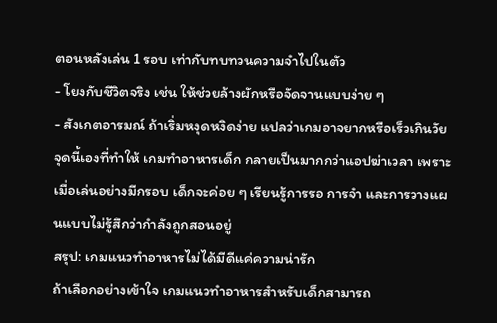ตอนหลังเล่น 1 รอบ เท่ากับทบทวนความจำไปในตัว
- โยงกับชีวิตจริง เช่น ให้ช่วยล้างผักหรือจัดจานแบบง่าย ๆ
- สังเกตอารมณ์ ถ้าเริ่มหงุดหงิดง่าย แปลว่าเกมอาจยากหรือเร็วเกินวัย
จุดนี้เองที่ทำให้ เกมทำอาหารเด็ก กลายเป็นมากกว่าแอปฆ่าเวลา เพราะเมื่อเล่นอย่างมีกรอบ เด็กจะค่อย ๆ เรียนรู้การรอ การจำ และการวางแผนแบบไม่รู้สึกว่ากำลังถูกสอนอยู่
สรุป: เกมแนวทำอาหารไม่ได้มีดีแค่ความน่ารัก
ถ้าเลือกอย่างเข้าใจ เกมแนวทำอาหารสำหรับเด็กสามารถ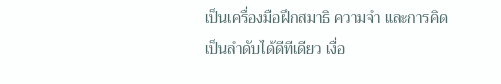เป็นเครื่องมือฝึกสมาธิ ความจำ และการคิดเป็นลำดับได้ดีทีเดียว เงื่อ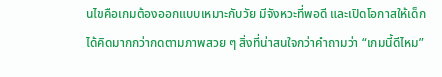นไขคือเกมต้องออกแบบเหมาะกับวัย มีจังหวะที่พอดี และเปิดโอกาสให้เด็กได้คิดมากกว่ากดตามภาพสวย ๆ สิ่งที่น่าสนใจกว่าคำถามว่า “เกมนี้ดีไหม”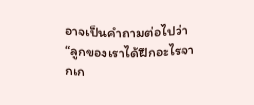อาจเป็นคำถามต่อไปว่า “ลูกของเราได้ฝึกอะไรจากเก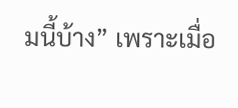มนี้บ้าง” เพราะเมื่อ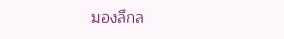มองลึกล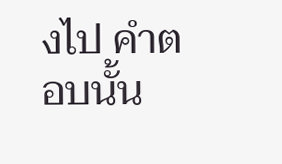งไป คำตอบนั้น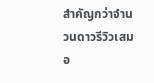สำคัญกว่าจำนวนดาวรีวิวเสมอ